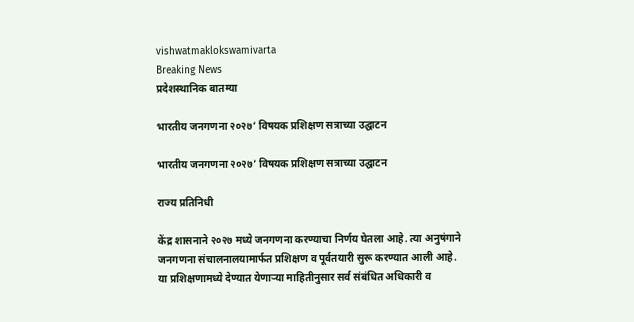vishwatmaklokswamivarta
Breaking News
प्रदेशस्थानिक बातम्या

भारतीय जनगणना २०२७’ विषयक प्रशिक्षण सत्राच्या उद्घाटन

भारतीय जनगणना २०२७’ विषयक प्रशिक्षण सत्राच्या उद्घाटन

राज्य प्रतिनिधी

केंद्र शासनाने २०२७ मध्ये जनगणना करण्याचा निर्णय घेतला आहे. त्या अनुषंगाने जनगणना संचालनालयामार्फत प्रशिक्षण व पूर्वतयारी सुरू करण्यात आली आहे. या प्रशिक्षणामध्ये देण्यात येणाऱ्या माहितीनुसार सर्व संबंधित अधिकारी व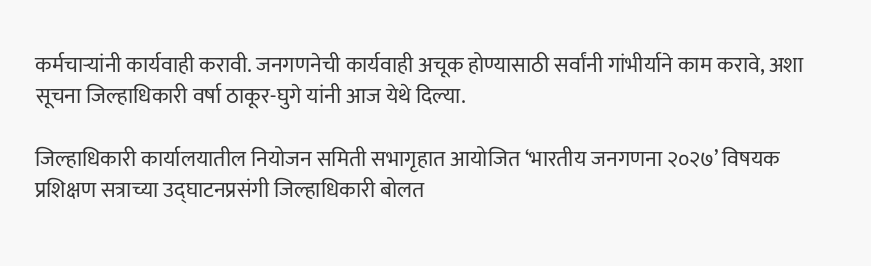कर्मचाऱ्यांनी कार्यवाही करावी. जनगणनेची कार्यवाही अचूक होण्यासाठी सर्वांनी गांभीर्याने काम करावे, अशा सूचना जिल्हाधिकारी वर्षा ठाकूर-घुगे यांनी आज येथे दिल्या.

जिल्हाधिकारी कार्यालयातील नियोजन समिती सभागृहात आयोजित ‘भारतीय जनगणना २०२७’ विषयक प्रशिक्षण सत्राच्या उद्घाटनप्रसंगी जिल्हाधिकारी बोलत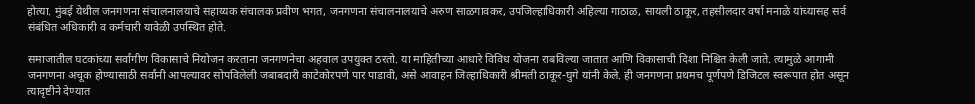होत्या. मुंबई येथील जनगणना संचालनालयाचे सहाय्यक संचालक प्रवीण भगत, जनगणना संचालनालयाचे अरुण साळगावकर, उपजिल्हाधिकारी अहिल्या गाठाळ, सायली ठाकूर, तहसीलदार वर्षा मनाळे यांच्यासह सर्व संबंधित अधिकारी व कर्मचारी यावेळी उपस्थित होते.

समाजातील घटकांच्या सर्वांगीण विकासाचे नियोजन करताना जनगणनेचा अहवाल उपयुक्त ठरतो. या माहितीच्या आधारे विविध योजना राबविल्या जातात आणि विकासाची दिशा निश्चित केली जाते. त्यामुळे आगामी जनगणना अचूक होण्यासाठी सर्वांनी आपल्यावर सोपविलेली जबाबदारी काटेकोरपणे पार पाडावी, असे आवाहन जिल्हाधिकारी श्रीमती ठाकूर-घुगे यांनी केले. ही जनगणना प्रथमच पूर्णपणे डिजिटल स्वरूपात होत असून त्यादृष्टीने देण्यात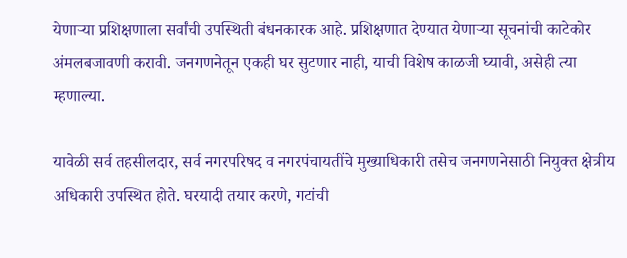येणाऱ्या प्रशिक्षणाला सर्वांची उपस्थिती बंधनकारक आहे. प्रशिक्षणात देण्यात येणाऱ्या सूचनांची काटेकोर अंमलबजावणी करावी. जनगणनेतून एकही घर सुटणार नाही, याची विशेष काळजी घ्यावी, असेही त्या म्हणाल्या.

यावेळी सर्व तहसीलदार, सर्व नगरपरिषद व नगरपंचायतींचे मुख्याधिकारी तसेच जनगणनेसाठी नियुक्त क्षेत्रीय अधिकारी उपस्थित होते. घरयादी तयार करणे, गटांची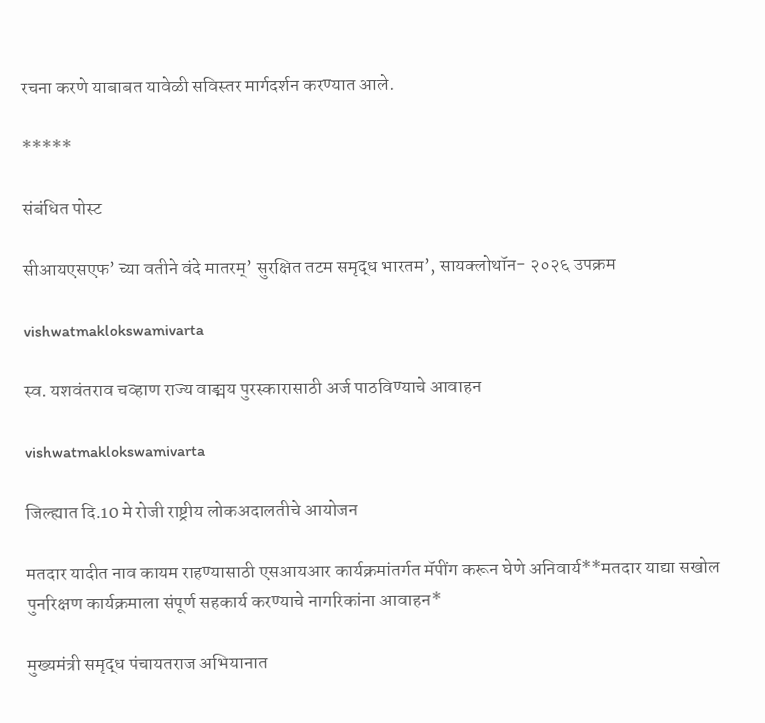रचना करणे याबाबत यावेळी सविस्तर मार्गदर्शन करण्यात आले.

*****

संबंधित पोस्ट

सीआयएसएफ’ च्या वतीने वंदे मातरम्’ सुरक्षित तटम समृद्ध भारतम’, सायक्लोथॉन- २०२६ उपक्रम

vishwatmaklokswamivarta

स्व. यशवंतराव चव्हाण राज्य वाङ्मय पुरस्कारासाठी अर्ज पाठविण्याचे आवाहन

vishwatmaklokswamivarta

जिल्ह्यात दि.10 मे रोजी राष्ट्रीय लोकअदालतीचे आयोजन

मतदार यादीत नाव कायम राहण्यासाठी एसआयआर कार्यक्रमांतर्गत मॅपींग करून घेणे अनिवार्य**मतदार याद्या सखोल पुनरिक्षण कार्यक्रमाला संपूर्ण सहकार्य करण्याचे नागरिकांना आवाहन*

मुख्यमंत्री समृद्ध पंचायतराज अभियानात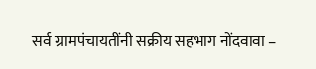सर्व ग्रामपंचायतींनी सक्रीय सहभाग नोंदवावा –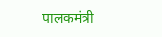पालकमंत्री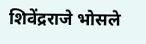शिवेंद्रराजे भोसले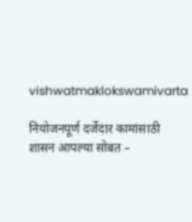vishwatmaklokswamivarta

नियोजनपूर्ण दर्जेदार कामांसाठी शासन आपल्या सोबत –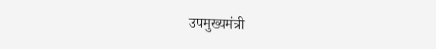उपमुख्यमंत्री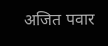अजित पवार